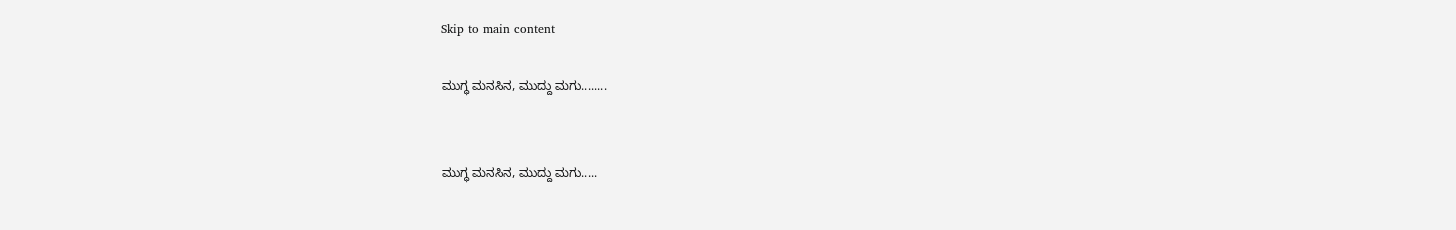Skip to main content

ಮುಗ್ಧ ಮನಸಿನ, ಮುದ್ದು ಮಗು........


ಮುಗ್ಧ ಮನಸಿನ, ಮುದ್ದು ಮಗು.....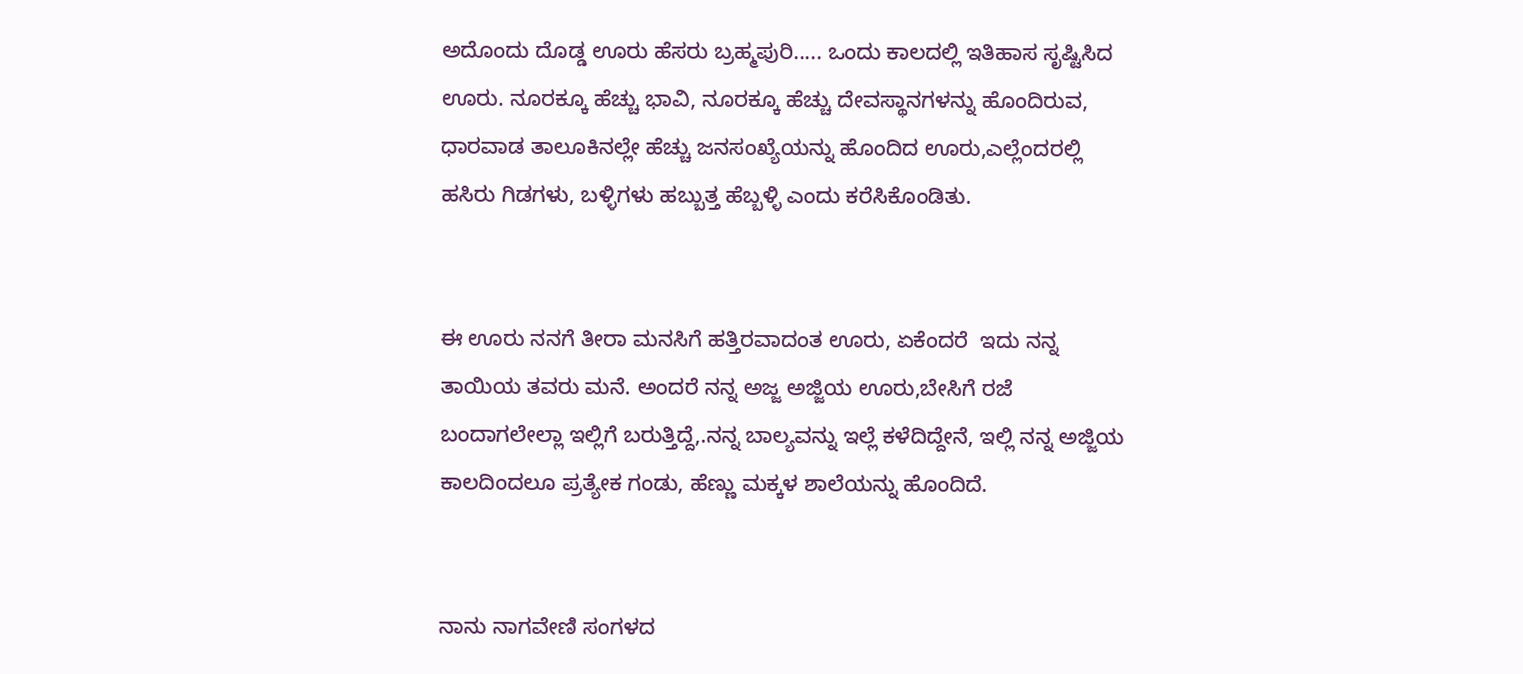ಅದೊಂದು ದೊಡ್ಡ ಊರು ಹೆಸರು ಬ್ರಹ್ಮಪುರಿ..... ಒಂದು ಕಾಲದಲ್ಲಿ ಇತಿಹಾಸ ಸೃಷ್ಟಿಸಿದ ಊರು. ನೂರಕ್ಕೂ ಹೆಚ್ಚು ಭಾವಿ, ನೂರಕ್ಕೂ ಹೆಚ್ಚು ದೇವಸ್ಥಾನಗಳನ್ನು ಹೊಂದಿರುವ, ಧಾರವಾಡ ತಾಲೂಕಿನಲ್ಲೇ ಹೆಚ್ಚು ಜನಸಂಖ್ಯೆಯನ್ನು ಹೊಂದಿದ ಊರು,ಎಲ್ಲೆಂದರಲ್ಲಿ ಹಸಿರು ಗಿಡಗಳು, ಬಳ್ಳಿಗಳು ಹಬ್ಬುತ್ತ ಹೆಬ್ಬಳ್ಳಿ ಎಂದು ಕರೆಸಿಕೊಂಡಿತು.


ಈ ಊರು ನನಗೆ ತೀರಾ ಮನಸಿಗೆ ಹತ್ತಿರವಾದಂತ ಊರು, ಏಕೆಂದರೆ  ಇದು ನನ್ನ ತಾಯಿಯ ತವರು ಮನೆ. ಅಂದರೆ ನನ್ನ ಅಜ್ಜ ಅಜ್ಜಿಯ ಊರು,ಬೇಸಿಗೆ ರಜೆ ಬಂದಾಗಲೇಲ್ಲಾ ಇಲ್ಲಿಗೆ ಬರುತ್ತಿದ್ದೆ,.ನನ್ನ ಬಾಲ್ಯವನ್ನು ಇಲ್ಲೆ ಕಳೆದಿದ್ದೇನೆ, ಇಲ್ಲಿ ನನ್ನ ಅಜ್ಜಿಯ ಕಾಲದಿಂದಲೂ ಪ್ರತ್ಯೇಕ ಗಂಡು, ಹೆಣ್ಣು ಮಕ್ಕಳ ಶಾಲೆಯನ್ನು ಹೊಂದಿದೆ.


ನಾನು ನಾಗವೇಣಿ ಸಂಗಳದ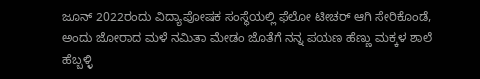ಜೂನ್ 2022ರಂದು ವಿದ್ಯಾಪೋಷಕ ಸಂಸ್ಥೆಯಲ್ಲಿ ಫೆಲೋ ಟೀಚರ್ ಆಗಿ ಸೇರಿಕೊಂಡೆ, ಅಂದು ಜೋರಾದ ಮಳೆ ನಮಿತಾ ಮೇಡಂ ಜೊತೆಗೆ ನನ್ನ ಪಯಣ ಹೆಣ್ಣು ಮಕ್ಕಳ ಶಾಲೆ ಹೆಬ್ಬಳ್ಳಿ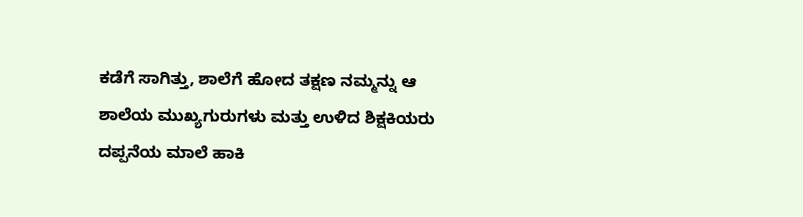ಕಡೆಗೆ ಸಾಗಿತ್ತು, ಶಾಲೆಗೆ ಹೋದ ತಕ್ಷಣ ನಮ್ಮನ್ನು ಆ ಶಾಲೆಯ ಮುಖ್ಯಗುರುಗಳು ಮತ್ತು ಉಳಿದ ಶಿಕ್ಷಕಿಯರು ದಪ್ಪನೆಯ ಮಾಲೆ ಹಾಕಿ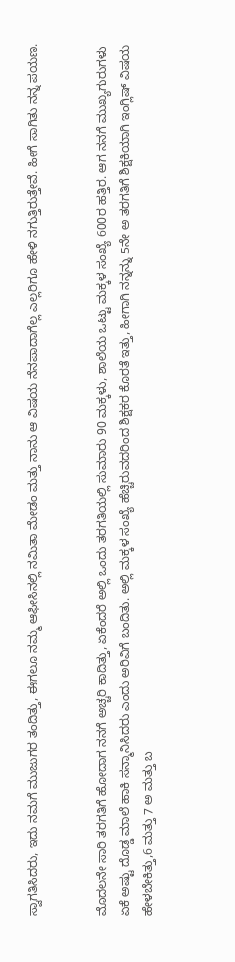ಸ್ವಾಗತಿಸಿದರು, ಇದು ನಮಗೆ ಮುಜುಗರ ತಂದಿತ್ತು, ಈಗಲೂ ನಮ್ಮ ಆಫೀಸಿನಲ್ಲಿ ನಮಿತಾ ಮೇಡಂ ಮತ್ತು ನಾನು ಆ ವಿಷಯ ನೆನಪಾದಾಗೆಲ್ಲ ಎಲ್ಲರಿಗೂ ಹೇಳಿ ನಗುತ್ತಿರುತ್ತೇವೆ. ಹೀಗೆ ಸಾಗಿತು ನನ್ನ ಪಯಣ.


ಮೊದಲನೇ ಸಾರಿ ತರಗತಿಗೆ ಹೋದಾಗ ನನಗೆ ಅಚ್ಚರಿ ಕಾದಿತ್ತು, ಏಕೆಂದರೆ ಅಲ್ಲಿ ಒಂದು ತರಗತಿಯಲ್ಲಿ ಸುಮಾರು 90 ಮಕ್ಕಳು, ಶಾಲೆಯ ಒಟ್ಟು ಮಕ್ಕಳ ಸಂಖ್ಯೆ 600ರ ಹತ್ತಿರ. ಆಗ ನನಗೆ ಮುಖ್ಯಗುರುಗಳು ಏಕೆ ಅಷ್ಟು ದೊಡ್ಡ ಮಾಲೆ ಹಾಕಿ ಸನ್ಮಾನಿಸಿದರು ಎಂದು ಅರಿವಿಗೆ ಬಂದಿತು. ಅಲ್ಲಿ ಮಕ್ಕಳ ಸಂಖ್ಯೆ ಹೆಚ್ಚಿರುವದರಿಂದ ಶಿಕ್ಷಕರ ಕೊರತೆ ಇತ್ತು, ಹೀಗಾಗಿ ನನ್ನನ್ನು 5ನೇ ಅ ತರಗತಿಗೆ ಶಿಕ್ಷಕಿಯಾಗಿ ಇಂಗ್ಲಿಷ್ ವಿಷಯ ಹೇಳಬೇಕಿತ್ತು,6 ಮತ್ತು 7 ಅ ಮತ್ತು ಬ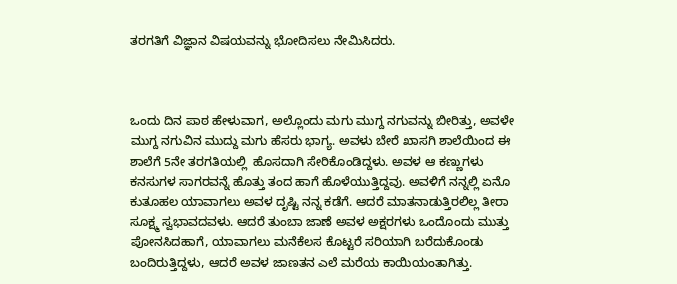ತರಗತಿಗೆ ವಿಜ್ಞಾನ ವಿಷಯವನ್ನು ಭೋದಿಸಲು ನೇಮಿಸಿದರು.



ಒಂದು ದಿನ ಪಾಠ ಹೇಳುವಾಗ, ಅಲ್ಲೊಂದು ಮಗು ಮುಗ್ದ ನಗುವನ್ನು ಬೀರಿತ್ತು, ಅವಳೇ ಮುಗ್ದ ನಗುವಿನ ಮುದ್ದು ಮಗು ಹೆಸರು ಭಾಗ್ಯ. ಅವಳು ಬೇರೆ ಖಾಸಗಿ ಶಾಲೆಯಿಂದ ಈ ಶಾಲೆಗೆ 5ನೇ ತರಗತಿಯಲ್ಲಿ  ಹೊಸದಾಗಿ ಸೇರಿಕೊಂಡಿದ್ದಳು. ಅವಳ ಆ ಕಣ್ಣುಗಳು ಕನಸುಗಳ ಸಾಗರವನ್ನೆ ಹೊತ್ತು ತಂದ ಹಾಗೆ ಹೊಳೆಯುತ್ತಿದ್ದವು. ಅವಳಿಗೆ ನನ್ನಲ್ಲಿ ಏನೊ ಕುತೂಹಲ ಯಾವಾಗಲು ಅವಳ ದೃಷ್ಟಿ ನನ್ನ ಕಡೆಗೆ. ಆದರೆ ಮಾತನಾಡುತ್ತಿರಲಿಲ್ಲ ತೀರಾ ಸೂಕ್ಷ್ಮ ಸ್ವಭಾವದವಳು. ಆದರೆ ತುಂಬಾ ಜಾಣೆ ಅವಳ ಅಕ್ಷರಗಳು ಒಂದೊಂದು ಮುತ್ತು ಪೋನಸಿದಹಾಗೆ, ಯಾವಾಗಲು ಮನೆಕೆಲಸ ಕೊಟ್ಟರೆ ಸರಿಯಾಗಿ ಬರೆದುಕೊಂಡು ಬಂದಿರುತ್ತಿದ್ದಳು, ಆದರೆ ಅವಳ ಜಾಣತನ ಎಲೆ ಮರೆಯ ಕಾಯಿಯಂತಾಗಿತ್ತು.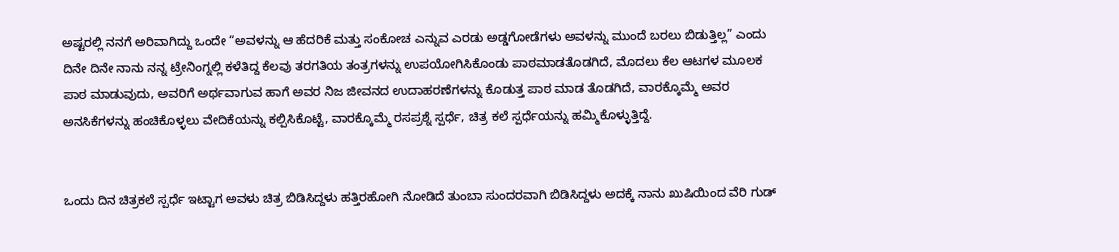ಅಷ್ಟರಲ್ಲಿ ನನಗೆ ಅರಿವಾಗಿದ್ದು ಒಂದೇ “ಅವಳನ್ನು ಆ ಹೆದರಿಕೆ ಮತ್ತು ಸಂಕೋಚ ಎನ್ನುವ ಎರಡು ಅಡ್ಡಗೋಡೆಗಳು ಅವಳನ್ನು ಮುಂದೆ ಬರಲು ಬಿಡುತ್ತಿಲ್ಲ” ಎಂದು ದಿನೇ ದಿನೇ ನಾನು ನನ್ನ ಟ್ರೇನಿಂಗ್ನಲ್ಲಿ ಕಳೆತಿದ್ದ ಕೆಲವು ತರಗತಿಯ ತಂತ್ರಗಳನ್ನು ಉಪಯೋಗಿಸಿಕೊಂಡು ಪಾಠಮಾಡತೊಡಗಿದೆ, ಮೊದಲು ಕೆಲ ಆಟಗಳ ಮೂಲಕ ಪಾಠ ಮಾಡುವುದು, ಅವರಿಗೆ ಅರ್ಥವಾಗುವ ಹಾಗೆ ಅವರ ನಿಜ ಜೀವನದ ಉದಾಹರಣೆಗಳನ್ನು ಕೊಡುತ್ತ ಪಾಠ ಮಾಡ ತೊಡಗಿದೆ, ವಾರಕ್ಕೊಮ್ಮೆ ಅವರ ಅನಸಿಕೆಗಳನ್ನು ಹಂಚಿಕೊಳ್ಳಲು ವೇದಿಕೆಯನ್ನು ಕಲ್ಪಿಸಿಕೊಟ್ಟೆ, ವಾರಕ್ಕೊಮ್ಮೆ ರಸಪ್ರಶ್ನೆ ಸ್ಪರ್ಧೆ, ಚಿತ್ರ ಕಲೆ ಸ್ಪರ್ಧೆಯನ್ನು ಹಮ್ಮಿಕೊಳ್ಳುತ್ತಿದ್ದೆ.


ಒಂದು ದಿನ ಚಿತ್ರಕಲೆ ಸ್ಪರ್ಧೆ ಇಟ್ಟಾಗ ಅವಳು ಚಿತ್ರ ಬಿಡಿಸಿದ್ದಳು ಹತ್ತಿರಹೋಗಿ ನೋಡಿದೆ ತುಂಬಾ ಸುಂದರವಾಗಿ ಬಿಡಿಸಿದ್ದಳು ಅದಕ್ಕೆ ನಾನು ಖುಷಿಯಿಂದ ವೆರಿ ಗುಡ್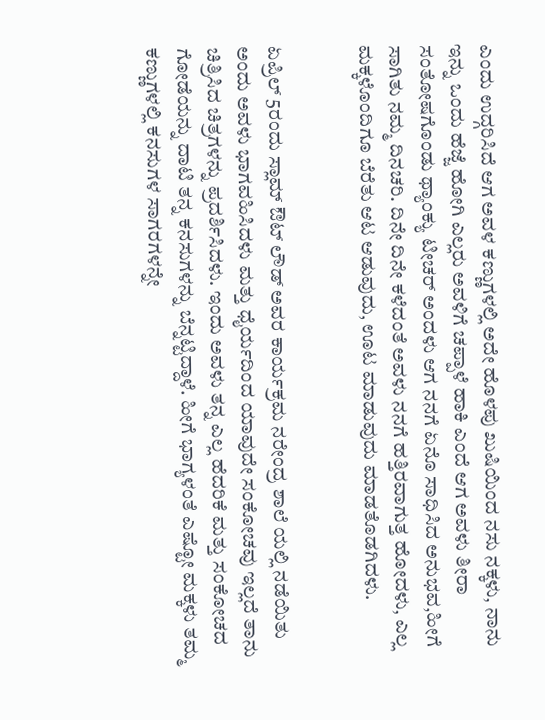ಎಂದು ಉದ್ಗರಿಸಿದೆ ಆಗ ಅವಳ ಕಣ್ಣುಗಳಲ್ಲಿ ಅದೇ ಹೊಳಪು ಖುಷಿಯಿಂದ ನಸು ನಕ್ಕಳು, ನಾನು ಇನ್ನು ಒಂದು ಹೆಜ್ಜೆ ಹೋಗಿ ಎಲ್ಲರು ಅವಳಿಗೆ ಚಪ್ಪಾಳೆ ಹಾಕಿ ಎಂದೆ ಆಗ ಅವಳು ತೀರಾ ಸಂತೋಷಗೊಂಡು ಥ್ಯಾಂಕ್ಯು ಟೀಚರ್ ಅಂದಳು ಆಗ ನನಗೆ ಏನೊ ಸಾಧಿಸಿದ ಅನುಭವ,ಹೀಗೆ ಸಾಗಿತು ನಮ್ಮ ದಿನಚರಿ. ದಿನೇ ದಿನೇ ಕಳೆದಂತೆ ಅವಳು ನನಗೆ ಹತ್ತಿರವಾಗುತ್ತ ಹೋದಳು, ಎಲ್ಲ ಮಕ್ಕಳೊಂದಿಗೂ ಬೆರೆತು ಆಟ ಆಡುವುದು, ಊಟ ಮಾಡುವುದು ಮಾಡತೊಡಗಿದಳು.


ಏಪ್ರಿಲ್ 5ರಂದು ಸ್ಲಾಮ್ ಔಟ್ ಲೌಡ್ ಅವರ ಕಾರ್ಯಕ್ರಮ ನರೇಂದ್ರ ಶಾಲೆ ಯಲ್ಲಿ ನಡೆಯಿತು ಅಂದು ಅವಳು ಭಾಗವಹಿಸಿದಳು ಮತ್ತು ಧೈರ್ಯದಿಂದ ಯಾವುದೇ ಸಂಕೋಚವು ಇಲ್ಲದೆ ತಾನು ಚಿತ್ರಿಸಿದ ಚಿತ್ರಗಳನ್ನು ಪ್ರದರ್ಶಿಸಿದಳು. ಇಂದು ಅವಳು ತನ್ನ ಎಲ್ಲ ಹೆದರಿಕೆ ಮತ್ತು ಸಂಕೋಚದ ಗೋಡೆಯನ್ನು ದಾಟಿ ತನ್ನ ಕನಸುಗಳನ್ನು ಬೆನ್ನಟ್ಟಿದ್ದಾಳೆ. ಹೀಗೆ ಭಾಗ್ಯಳಂತೆ ಎಷ್ಟೋ ಮಕ್ಕಳು ತಮ್ಮ ಕಣ್ಣುಗಳಲ್ಲಿ ಕನಸುಗಳ ಸಾಗರಗಳನ್ನೇ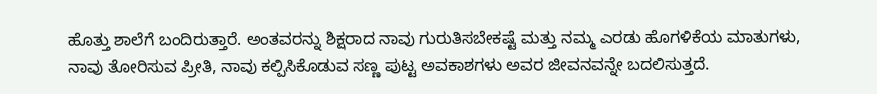ಹೊತ್ತು ಶಾಲೆಗೆ ಬಂದಿರುತ್ತಾರೆ. ಅಂತವರನ್ನು ಶಿಕ್ಷರಾದ ನಾವು ಗುರುತಿಸಬೇಕಷ್ಟೆ ಮತ್ತು ನಮ್ಮ ಎರಡು ಹೊಗಳಿಕೆಯ ಮಾತುಗಳು, ನಾವು ತೋರಿಸುವ ಪ್ರೀತಿ, ನಾವು ಕಲ್ಪಿಸಿಕೊಡುವ ಸಣ್ಣ ಪುಟ್ಟ ಅವಕಾಶಗಳು ಅವರ ಜೀವನವನ್ನೇ ಬದಲಿಸುತ್ತದೆ.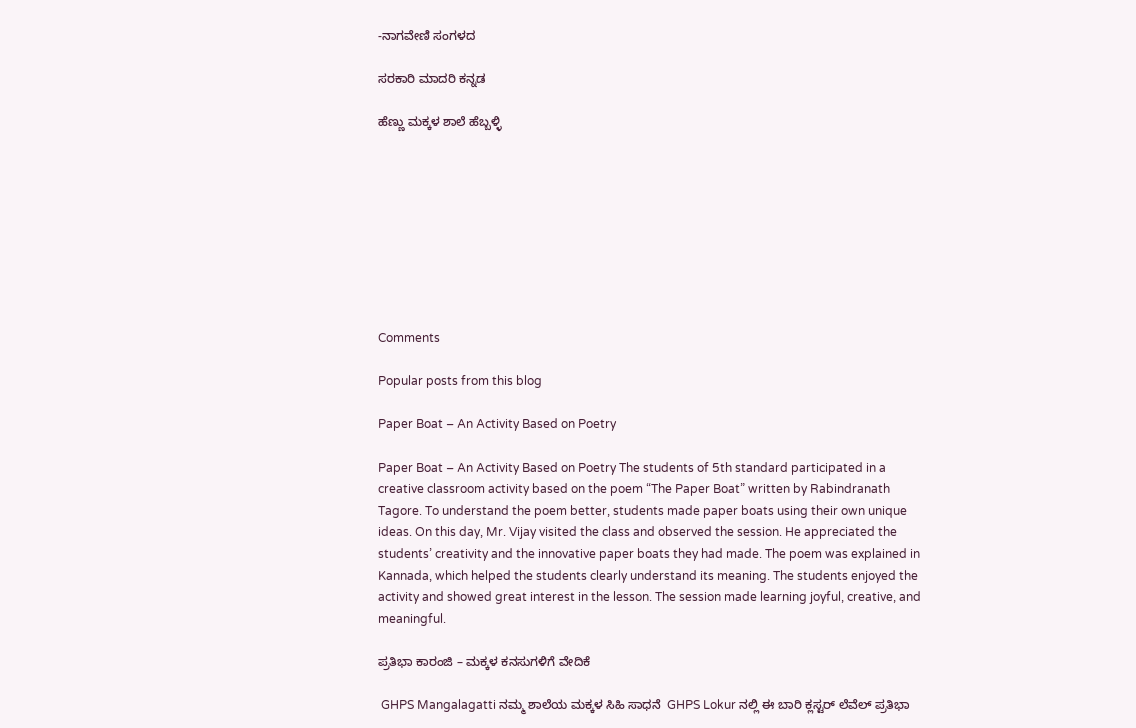-ನಾಗವೇಣಿ ಸಂಗಳದ

ಸರಕಾರಿ ಮಾದರಿ ಕನ್ನಡ

ಹೆಣ್ಣು ಮಕ್ಕಳ ಶಾಲೆ ಹೆಬ್ಬಳ್ಳಿ









Comments

Popular posts from this blog

Paper Boat – An Activity Based on Poetry

Paper Boat – An Activity Based on Poetry The students of 5th standard participated in a creative classroom activity based on the poem “The Paper Boat” written by Rabindranath Tagore. To understand the poem better, students made paper boats using their own unique ideas. On this day, Mr. Vijay visited the class and observed the session. He appreciated the students’ creativity and the innovative paper boats they had made. The poem was explained in Kannada, which helped the students clearly understand its meaning. The students enjoyed the activity and showed great interest in the lesson. The session made learning joyful, creative, and meaningful.

ಪ್ರತಿಭಾ ಕಾರಂಜಿ – ಮಕ್ಕಳ ಕನಸುಗಳಿಗೆ ವೇದಿಕೆ

 GHPS Mangalagatti ನಮ್ಮ ಶಾಲೆಯ ಮಕ್ಕಳ ಸಿಹಿ ಸಾಧನೆ  GHPS Lokur ನಲ್ಲಿ ಈ ಬಾರಿ ಕ್ಲಸ್ಟರ್ ಲೆವೆಲ್ ಪ್ರತಿಭಾ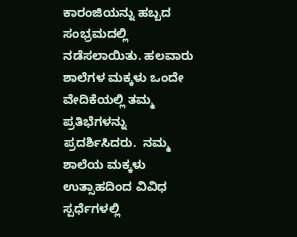ಕಾರಂಜಿಯನ್ನು ಹಬ್ಬದ ಸಂಭ್ರಮದಲ್ಲಿ ನಡೆಸಲಾಯಿತು. ಹಲವಾರು ಶಾಲೆಗಳ ಮಕ್ಕಳು ಒಂದೇ ವೇದಿಕೆಯಲ್ಲಿ ತಮ್ಮ ಪ್ರತಿಭೆಗಳನ್ನು ಪ್ರದರ್ಶಿಸಿದರು.  ನಮ್ಮ ಶಾಲೆಯ ಮಕ್ಕಳು ಉತ್ಸಾಹದಿಂದ ವಿವಿಧ ಸ್ಪರ್ಧೆಗಳಲ್ಲಿ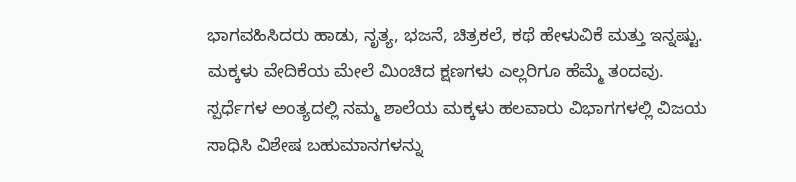ಭಾಗವಹಿಸಿದರು ಹಾಡು, ನೃತ್ಯ, ಭಜನೆ, ಚಿತ್ರಕಲೆ, ಕಥೆ ಹೇಳುವಿಕೆ ಮತ್ತು ಇನ್ನಷ್ಟು. ಮಕ್ಕಳು ವೇದಿಕೆಯ ಮೇಲೆ ಮಿಂಚಿದ ಕ್ಷಣಗಳು ಎಲ್ಲರಿಗೂ ಹೆಮ್ಮೆ ತಂದವು. ಸ್ಪರ್ಧೆಗಳ ಅಂತ್ಯದಲ್ಲಿ ನಮ್ಮ ಶಾಲೆಯ ಮಕ್ಕಳು ಹಲವಾರು ವಿಭಾಗಗಳಲ್ಲಿ ವಿಜಯ ಸಾಧಿಸಿ ವಿಶೇಷ ಬಹುಮಾನಗಳನ್ನು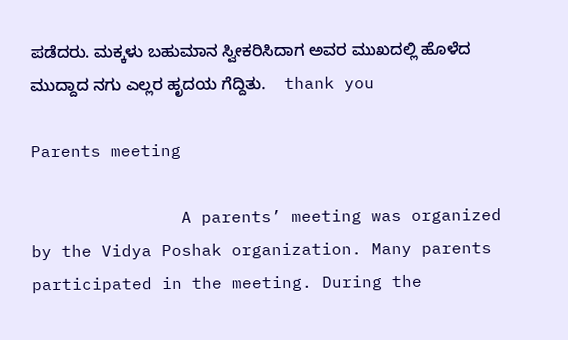ಪಡೆದರು. ಮಕ್ಕಳು ಬಹುಮಾನ ಸ್ವೀಕರಿಸಿದಾಗ ಅವರ ಮುಖದಲ್ಲಿ ಹೊಳೆದ ಮುದ್ದಾದ ನಗು ಎಲ್ಲರ ಹೃದಯ ಗೆದ್ದಿತು.    thank you

Parents meeting

               A parents’ meeting was organized by the Vidya Poshak organization. Many parents participated in the meeting. During the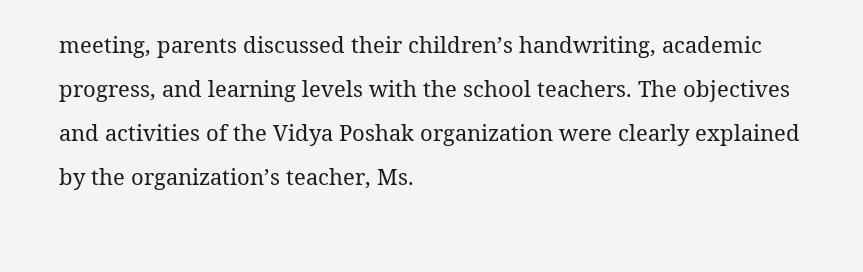meeting, parents discussed their children’s handwriting, academic progress, and learning levels with the school teachers. The objectives and activities of the Vidya Poshak organization were clearly explained by the organization’s teacher, Ms.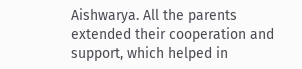Aishwarya. All the parents extended their cooperation and support, which helped in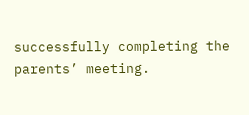successfully completing the parents’ meeting.